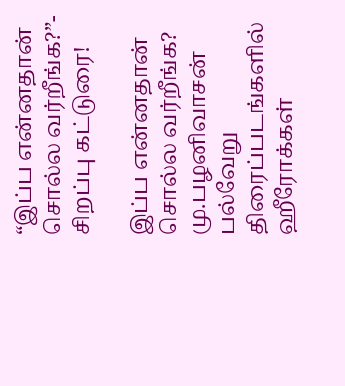“இப்ப என்னதான் சொல்ல வர்றீங்க?”- சிறப்பு கட்டுரை!

இப்ப என்னதான் சொல்ல வர்றீங்க? மு.பழனிவாசன்             பல்வேறு திரைப்படங்களில் ஹீரோக்கள்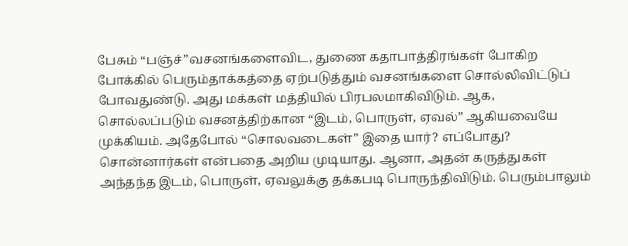பேசும் “பஞ்ச்”வசனங்களைவிட, துணை கதாபாத்திரங்கள் போகிற போக்கில் பெரும்தாக்கத்தை ஏற்படுத்தும் வசனங்களை சொல்லிவிட்டுப் போவதுண்டு. அது மக்கள் மத்தியில் பிரபலமாகிவிடும். ஆக, சொல்லப்படும் வசனத்திற்கான “இடம், பொருள், ஏவல்” ஆகியவையே முக்கியம். அதேபோல் “சொலவடைகள்” இதை யார்? எப்போது? சொன்னார்கள் என்பதை அறிய முடியாது. ஆனா, அதன் கருத்துகள் அந்தந்த இடம், பொருள், ஏவலுக்கு தக்கபடி பொருந்திவிடும். பெரும்பாலும்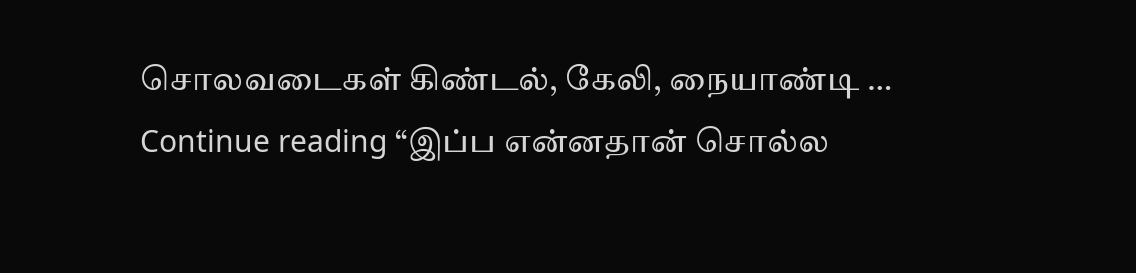சொலவடைகள் கிண்டல், கேலி, நையாண்டி … Continue reading “இப்ப என்னதான் சொல்ல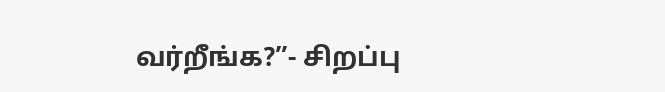வர்றீங்க?”- சிறப்பு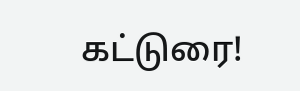கட்டுரை!